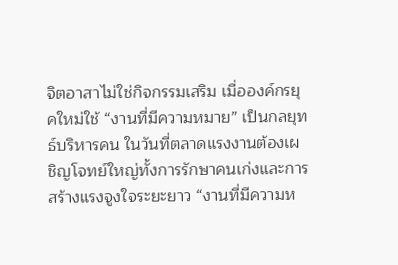จิตอาสาไม่ใช่กิจกรรมเสริม เมื่อองค์กรยุคใหม่ใช้ “งานที่มีความหมาย” เป็นกลยุทธ์บริหารคน ในวันที่ตลาดแรงงานต้องเผชิญโจทย์ใหญ่ทั้งการรักษาคนเก่งและการสร้างแรงจูงใจระยะยาว “งานที่มีความห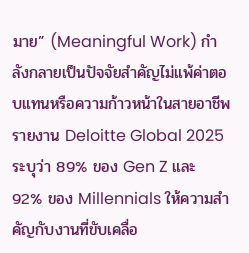มาย” (Meaningful Work) กำลังกลายเป็นปัจจัยสำคัญไม่แพ้ค่าตอบแทนหรือความก้าวหน้าในสายอาชีพ
รายงาน Deloitte Global 2025 ระบุว่า 89% ของ Gen Z และ 92% ของ Millennials ให้ความสำคัญกับงานที่ขับเคลื่อ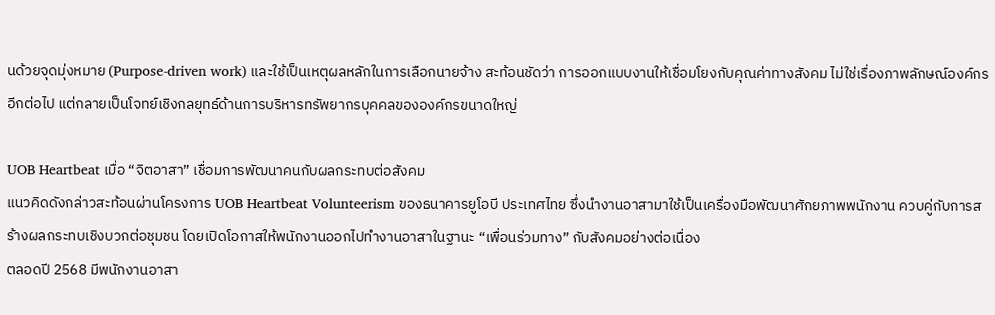นด้วยจุดมุ่งหมาย (Purpose-driven work) และใช้เป็นเหตุผลหลักในการเลือกนายจ้าง สะท้อนชัดว่า การออกแบบงานให้เชื่อมโยงกับคุณค่าทางสังคม ไม่ใช่เรื่องภาพลักษณ์องค์กรอีกต่อไป แต่กลายเป็นโจทย์เชิงกลยุทธ์ด้านการบริหารทรัพยากรบุคคลขององค์กรขนาดใหญ่

UOB Heartbeat เมื่อ “จิตอาสา” เชื่อมการพัฒนาคนกับผลกระทบต่อสังคม
แนวคิดดังกล่าวสะท้อนผ่านโครงการ UOB Heartbeat Volunteerism ของธนาคารยูโอบี ประเทศไทย ซึ่งนำงานอาสามาใช้เป็นเครื่องมือพัฒนาศักยภาพพนักงาน ควบคู่กับการสร้างผลกระทบเชิงบวกต่อชุมชน โดยเปิดโอกาสให้พนักงานออกไปทำงานอาสาในฐานะ “เพื่อนร่วมทาง” กับสังคมอย่างต่อเนื่อง
ตลอดปี 2568 มีพนักงานอาสา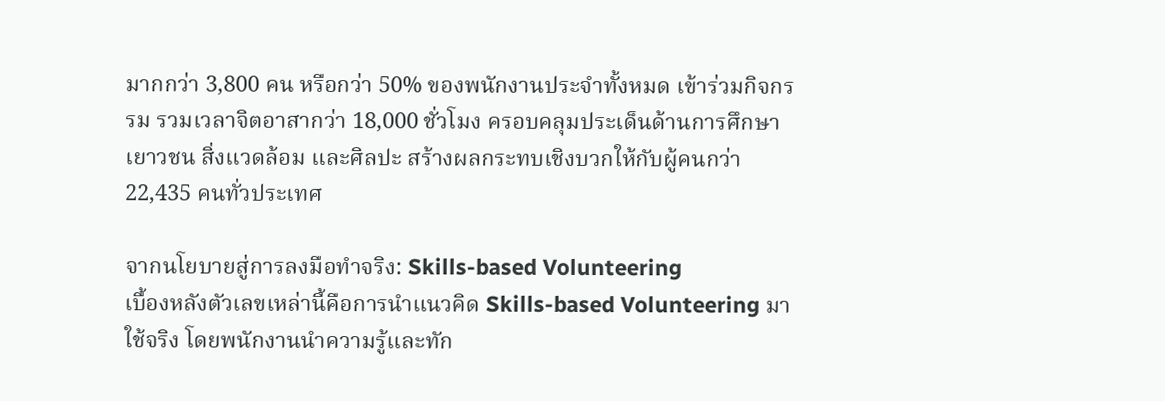มากกว่า 3,800 คน หรือกว่า 50% ของพนักงานประจำทั้งหมด เข้าร่วมกิจกรรม รวมเวลาจิตอาสากว่า 18,000 ชั่วโมง ครอบคลุมประเด็นด้านการศึกษา เยาวชน สิ่งแวดล้อม และศิลปะ สร้างผลกระทบเชิงบวกให้กับผู้คนกว่า 22,435 คนทั่วประเทศ

จากนโยบายสู่การลงมือทำจริง: Skills-based Volunteering
เบื้องหลังตัวเลขเหล่านี้คือการนำแนวคิด Skills-based Volunteering มาใช้จริง โดยพนักงานนำความรู้และทัก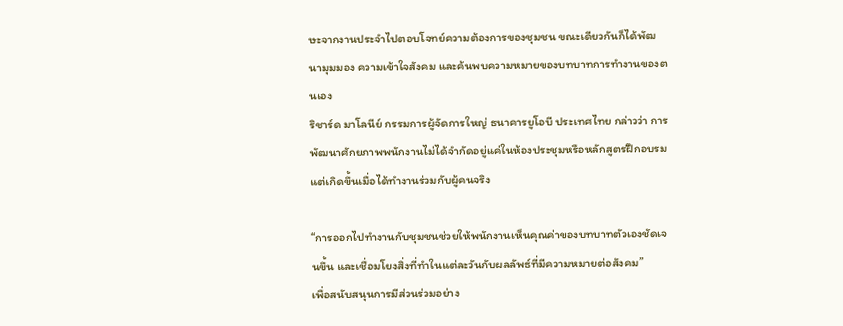ษะจากงานประจำไปตอบโจทย์ความต้องการของชุมชน ขณะเดียวกันก็ได้พัฒนามุมมอง ความเข้าใจสังคม และค้นพบความหมายของบทบาทการทำงานของตนเอง
ริชาร์ด มาโลนีย์ กรรมการผู้จัดการใหญ่ ธนาคารยูโอบี ประเทศไทย กล่าวว่า การพัฒนาศักยภาพพนักงานไม่ได้จำกัดอยู่แค่ในห้องประชุมหรือหลักสูตรฝึกอบรม แต่เกิดขึ้นเมื่อได้ทำงานร่วมกับผู้คนจริง

“การออกไปทำงานกับชุมชนช่วยให้พนักงานเห็นคุณค่าของบทบาทตัวเองชัดเจนขึ้น และเชื่อมโยงสิ่งที่ทำในแต่ละวันกับผลลัพธ์ที่มีความหมายต่อสังคม”
เพื่อสนับสนุนการมีส่วนร่วมอย่าง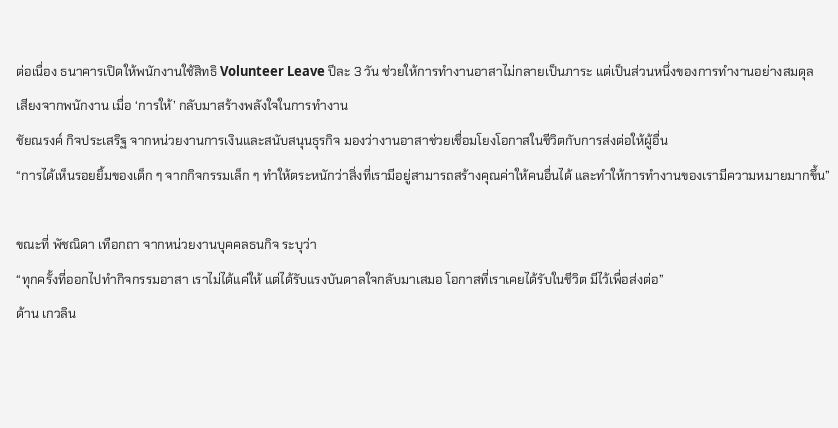ต่อเนื่อง ธนาคารเปิดให้พนักงานใช้สิทธิ Volunteer Leave ปีละ 3 วัน ช่วยให้การทำงานอาสาไม่กลายเป็นภาระ แต่เป็นส่วนหนึ่งของการทำงานอย่างสมดุล
เสียงจากพนักงาน เมื่อ ‘การให้’ กลับมาสร้างพลังใจในการทำงาน
ชัยณรงค์ กิจประเสริฐ จากหน่วยงานการเงินและสนับสนุนธุรกิจ มองว่างานอาสาช่วยเชื่อมโยงโอกาสในชีวิตกับการส่งต่อให้ผู้อื่น
“การได้เห็นรอยยิ้มของเด็ก ๆ จากกิจกรรมเล็ก ๆ ทำให้ตระหนักว่าสิ่งที่เรามีอยู่สามารถสร้างคุณค่าให้คนอื่นได้ และทำให้การทำงานของเรามีความหมายมากขึ้น”

ขณะที่ พัชณิดา เทือกถา จากหน่วยงานบุคคลธนกิจ ระบุว่า
“ทุกครั้งที่ออกไปทำกิจกรรมอาสา เราไม่ได้แค่ให้ แต่ได้รับแรงบันดาลใจกลับมาเสมอ โอกาสที่เราเคยได้รับในชีวิต มีไว้เพื่อส่งต่อ”
ด้าน เกวลิน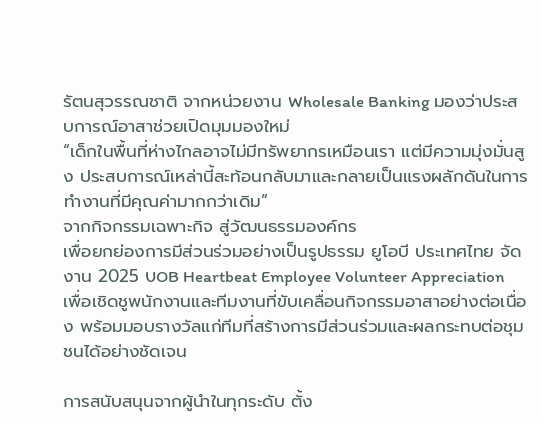รัตนสุวรรณชาติ จากหน่วยงาน Wholesale Banking มองว่าประสบการณ์อาสาช่วยเปิดมุมมองใหม่
“เด็กในพื้นที่ห่างไกลอาจไม่มีทรัพยากรเหมือนเรา แต่มีความมุ่งมั่นสูง ประสบการณ์เหล่านี้สะท้อนกลับมาและกลายเป็นแรงผลักดันในการทำงานที่มีคุณค่ามากกว่าเดิม”
จากกิจกรรมเฉพาะกิจ สู่วัฒนธรรมองค์กร
เพื่อยกย่องการมีส่วนร่วมอย่างเป็นรูปธรรม ยูโอบี ประเทศไทย จัดงาน 2025 UOB Heartbeat Employee Volunteer Appreciation เพื่อเชิดชูพนักงานและทีมงานที่ขับเคลื่อนกิจกรรมอาสาอย่างต่อเนื่อง พร้อมมอบรางวัลแก่ทีมที่สร้างการมีส่วนร่วมและผลกระทบต่อชุมชนได้อย่างชัดเจน

การสนับสนุนจากผู้นำในทุกระดับ ตั้ง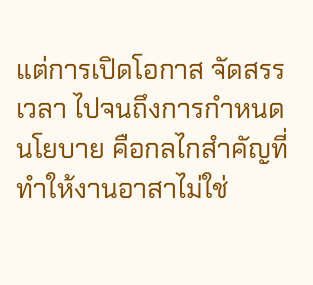แต่การเปิดโอกาส จัดสรรเวลา ไปจนถึงการกำหนดนโยบาย คือกลไกสำคัญที่ทำให้งานอาสาไม่ใช่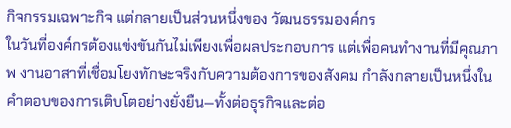กิจกรรมเฉพาะกิจ แต่กลายเป็นส่วนหนึ่งของ วัฒนธรรมองค์กร
ในวันที่องค์กรต้องแข่งขันกันไม่เพียงเพื่อผลประกอบการ แต่เพื่อคนทำงานที่มีคุณภาพ งานอาสาที่เชื่อมโยงทักษะจริงกับความต้องการของสังคม กำลังกลายเป็นหนึ่งในคำตอบของการเติบโตอย่างยั่งยืน—ทั้งต่อธุรกิจและต่อ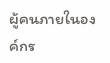ผู้คนภายในองค์กร